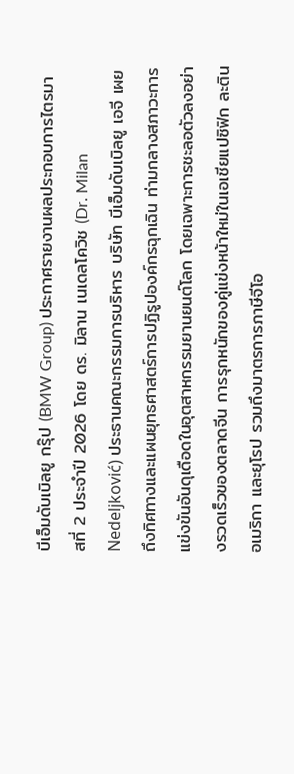บีเอ็มดับเบิลยู กรุ๊ป (BMW Group) ประกาศรายงานผลประกอบการไตรมาสที่ 2 ประจำปี 2026 โดย ดร. มิลาน เนเดลโควิช (Dr. Milan Nedeljković) ประธานคณะกรรมการบริหาร บริษัท บีเอ็มดับเบิลยู เอจี เผยถึงทิศทางและแผนยุทธศาสตร์การปฏิรูปองค์กรฉุกเฉิน ท่ามกลางสภาวะการแข่งขันอันดุเดือดในอุตสาหกรรมยานยนต์โลก โดยเฉพาะการชะลอตัวลงอย่างรวดเร็วของตลาดจีน การรุกหนักของคู่แข่งหน้าใหม่ในเอเชียแปซิฟิก ละตินอเมริกา และยุโรป รวมถึงมาตรการภาษีจีโอ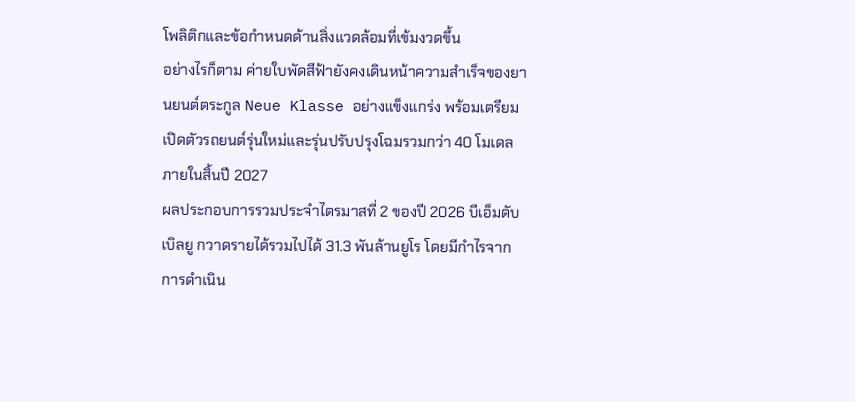โพลิติกและข้อกำหนดด้านสิ่งแวดล้อมที่เข้มงวดขึ้น
อย่างไรก็ตาม ค่ายใบพัดสีฟ้ายังคงเดินหน้าความสำเร็จของยานยนต์ตระกูล Neue Klasse อย่างแข็งแกร่ง พร้อมเตรียมเปิดตัวรถยนต์รุ่นใหม่และรุ่นปรับปรุงโฉมรวมกว่า 40 โมเดลภายในสิ้นปี 2027
ผลประกอบการรวมประจำไตรมาสที่ 2 ของปี 2026 บีเอ็มดับเบิลยู กวาดรายได้รวมไปได้ 31.3 พันล้านยูโร โดยมีกำไรจากการดำเนิน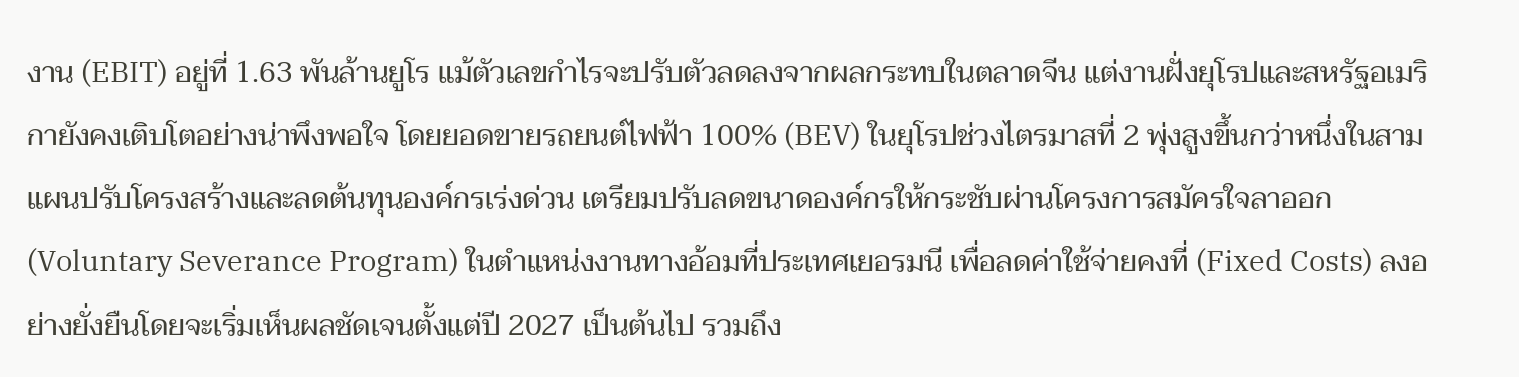งาน (EBIT) อยู่ที่ 1.63 พันล้านยูโร แม้ตัวเลขกำไรจะปรับตัวลดลงจากผลกระทบในตลาดจีน แต่งานฝั่งยุโรปและสหรัฐอเมริกายังคงเติบโตอย่างน่าพึงพอใจ โดยยอดขายรถยนต์ไฟฟ้า 100% (BEV) ในยุโรปช่วงไตรมาสที่ 2 พุ่งสูงขึ้นกว่าหนึ่งในสาม
แผนปรับโครงสร้างและลดต้นทุนองค์กรเร่งด่วน เตรียมปรับลดขนาดองค์กรให้กระชับผ่านโครงการสมัครใจลาออก (Voluntary Severance Program) ในตำแหน่งงานทางอ้อมที่ประเทศเยอรมนี เพื่อลดค่าใช้จ่ายคงที่ (Fixed Costs) ลงอย่างยั่งยืนโดยจะเริ่มเห็นผลชัดเจนตั้งแต่ปี 2027 เป็นต้นไป รวมถึง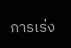การเร่ง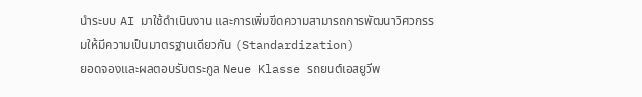นำระบบ AI มาใช้ดำเนินงาน และการเพิ่มขีดความสามารถการพัฒนาวิศวกรรมให้มีความเป็นมาตรฐานเดียวกัน (Standardization)
ยอดจองและผลตอบรับตระกูล Neue Klasse รถยนต์เอสยูวีพ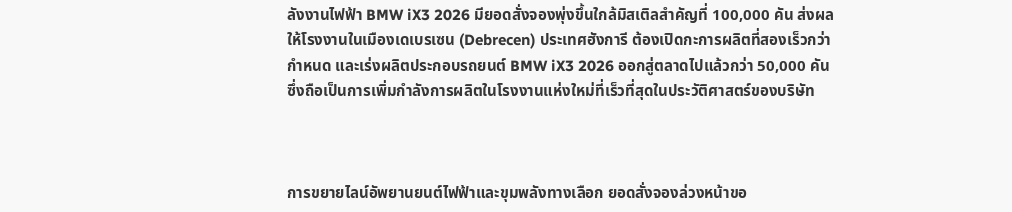ลังงานไฟฟ้า BMW iX3 2026 มียอดสั่งจองพุ่งขึ้นใกล้มิสเติลสำคัญที่ 100,000 คัน ส่งผลให้โรงงานในเมืองเดเบรเซน (Debrecen) ประเทศฮังการี ต้องเปิดกะการผลิตที่สองเร็วกว่ากำหนด และเร่งผลิตประกอบรถยนต์ BMW iX3 2026 ออกสู่ตลาดไปแล้วกว่า 50,000 คัน ซึ่งถือเป็นการเพิ่มกำลังการผลิตในโรงงานแห่งใหม่ที่เร็วที่สุดในประวัติศาสตร์ของบริษัท



การขยายไลน์อัพยานยนต์ไฟฟ้าและขุมพลังทางเลือก ยอดสั่งจองล่วงหน้าขอ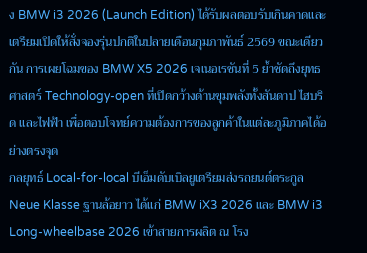ง BMW i3 2026 (Launch Edition) ได้รับผลตอบรับเกินคาดและเตรียมเปิดให้สั่งจองรุ่นปกติในปลายเดือนกุมภาพันธ์ 2569 ขณะเดียวกัน การเผยโฉมของ BMW X5 2026 เจเนอเรชันที่ 5 ย้ำชัดถึงยุทธศาสตร์ Technology-open ที่เปิดกว้างด้านขุมพลังทั้งสันดาป ไฮบริด และไฟฟ้า เพื่อตอบโจทย์ความต้องการของลูกค้าในแต่ละภูมิภาคได้อย่างตรงจุด
กลยุทธ์ Local-for-local บีเอ็มดับเบิลยูเตรียมส่งรถยนต์ตระกูล Neue Klasse ฐานล้อยาว ได้แก่ BMW iX3 2026 และ BMW i3 Long-wheelbase 2026 เข้าสายการผลิต ณ โรง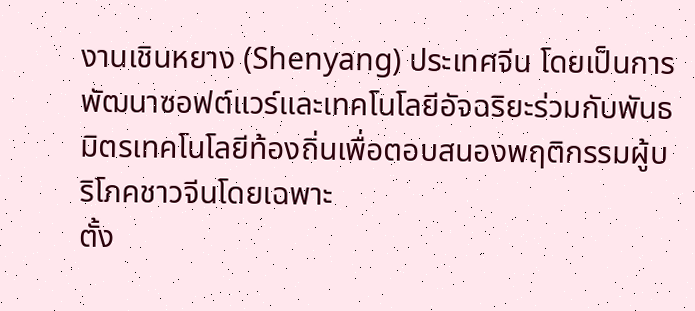งานเชินหยาง (Shenyang) ประเทศจีน โดยเป็นการพัฒนาซอฟต์แวร์และเทคโนโลยีอัจฉริยะร่วมกับพันธมิตรเทคโนโลยีท้องถิ่นเพื่อตอบสนองพฤติกรรมผู้บริโภคชาวจีนโดยเฉพาะ
ตั้ง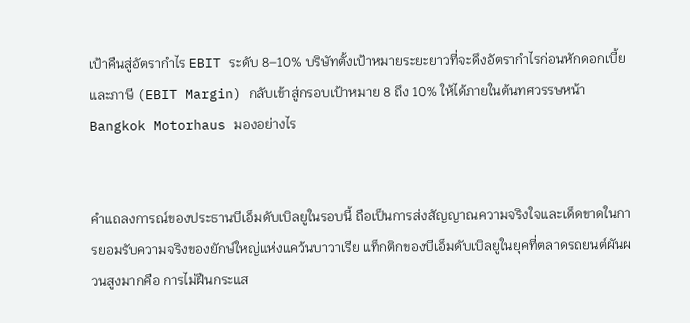เป้าคืนสู่อัตรากำไร EBIT ระดับ 8–10% บริษัทตั้งเป้าหมายระยะยาวที่จะดึงอัตรากำไรก่อนหักดอกเบี้ยและภาษี (EBIT Margin) กลับเข้าสู่กรอบเป้าหมาย 8 ถึง 10% ให้ได้ภายในต้นทศวรรษหน้า
Bangkok Motorhaus มองอย่างไร


คำแถลงการณ์ของประธานบีเอ็มดับเบิลยูในรอบนี้ ถือเป็นการส่งสัญญาณความจริงใจและเด็ดขาดในการยอมรับความจริงของยักษ์ใหญ่แห่งแคว้นบาวาเรีย แท็กติกของบีเอ็มดับเบิลยูในยุคที่ตลาดรถยนต์ผันผวนสูงมากคือ การไม่ฝืนกระแส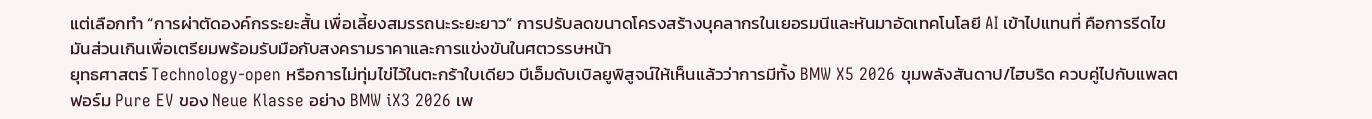แต่เลือกทำ “การผ่าตัดองค์กรระยะสั้น เพื่อเลี้ยงสมรรถนะระยะยาว” การปรับลดขนาดโครงสร้างบุคลากรในเยอรมนีและหันมาอัดเทคโนโลยี AI เข้าไปแทนที่ คือการรีดไขมันส่วนเกินเพื่อเตรียมพร้อมรับมือกับสงครามราคาและการแข่งขันในศตวรรษหน้า
ยุทธศาสตร์ Technology-open หรือการไม่ทุ่มไข่ไว้ในตะกร้าใบเดียว บีเอ็มดับเบิลยูพิสูจน์ให้เห็นแล้วว่าการมีทั้ง BMW X5 2026 ขุมพลังสันดาป/ไฮบริด ควบคู่ไปกับแพลตฟอร์ม Pure EV ของ Neue Klasse อย่าง BMW iX3 2026 เพ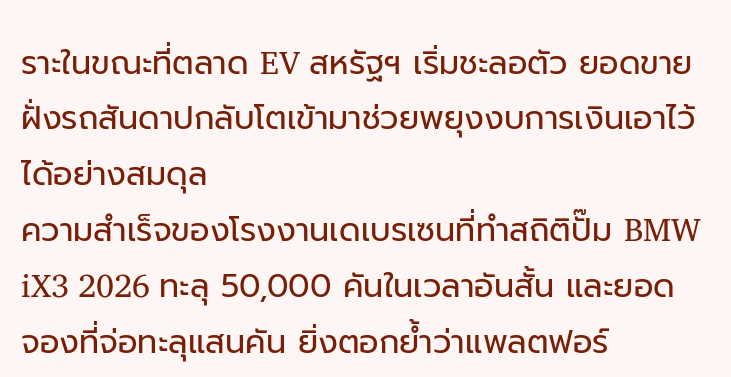ราะในขณะที่ตลาด EV สหรัฐฯ เริ่มชะลอตัว ยอดขายฝั่งรถสันดาปกลับโตเข้ามาช่วยพยุงงบการเงินเอาไว้ได้อย่างสมดุล
ความสำเร็จของโรงงานเดเบรเซนที่ทำสถิติปั๊ม BMW iX3 2026 ทะลุ 50,000 คันในเวลาอันสั้น และยอดจองที่จ่อทะลุแสนคัน ยิ่งตอกย้ำว่าแพลตฟอร์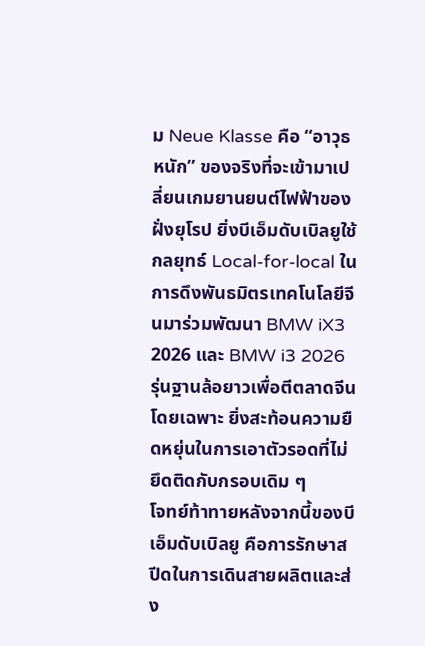ม Neue Klasse คือ “อาวุธหนัก” ของจริงที่จะเข้ามาเปลี่ยนเกมยานยนต์ไฟฟ้าของฝั่งยุโรป ยิ่งบีเอ็มดับเบิลยูใช้กลยุทธ์ Local-for-local ในการดึงพันธมิตรเทคโนโลยีจีนมาร่วมพัฒนา BMW iX3 2026 และ BMW i3 2026 รุ่นฐานล้อยาวเพื่อตีตลาดจีนโดยเฉพาะ ยิ่งสะท้อนความยืดหยุ่นในการเอาตัวรอดที่ไม่ยึดติดกับกรอบเดิม ๆ
โจทย์ท้าทายหลังจากนี้ของบีเอ็มดับเบิลยู คือการรักษาสปีดในการเดินสายผลิตและส่ง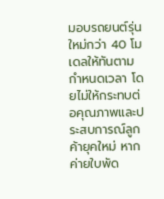มอบรถยนต์รุ่นใหม่กว่า 40 โมเดลให้ทันตามกำหนดเวลา โดยไม่ให้กระทบต่อคุณภาพและประสบการณ์ลูกค้ายุคใหม่ หากค่ายใบพัด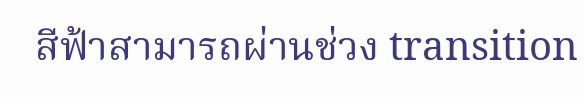สีฟ้าสามารถผ่านช่วง transition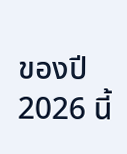ของปี 2026 นี้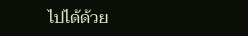ไปได้ด้วย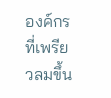องค์กรที่เพรียวลมขึ้น